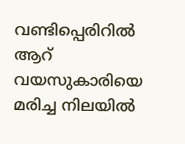വണ്ടിപ്പെരിറിൽ ആറ് വയസുകാരിയെ മരിച്ച നിലയിൽ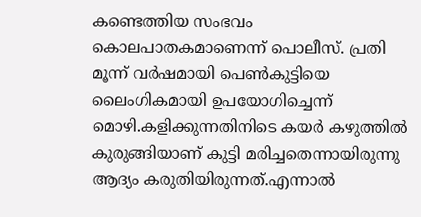കണ്ടെത്തിയ സംഭവം കൊലപാതകമാണെന്ന് പൊലീസ്. പ്രതി മൂന്ന് വർഷമായി പെൺകുട്ടിയെ ലൈംഗികമായി ഉപയോഗിച്ചെന്ന് മൊഴി.കളിക്കുന്നതിനിടെ കയർ കഴുത്തിൽ കുരുങ്ങിയാണ് കുട്ടി മരിച്ചതെന്നായിരുന്നു ആദ്യം കരുതിയിരുന്നത്.എന്നാൽ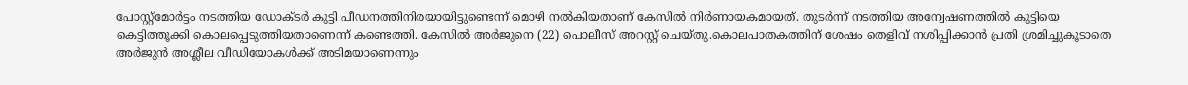പോസ്റ്റ്‌മോർട്ടം നടത്തിയ ഡോക്ടർ കുട്ടി പീഡനത്തിനിരയായിട്ടുണ്ടെന്ന് മൊഴി നൽകിയതാണ് കേസിൽ നിർണായകമായത്. തുടർന്ന് നടത്തിയ അന്വേഷണത്തിൽ കുട്ടിയെ കെട്ടിത്തൂക്കി കൊലപ്പെടുത്തിയതാണെന്ന് കണ്ടെത്തി. കേസിൽ അർജുനെ (22) പൊലീസ് അറസ്റ്റ് ചെയ്തു.കൊലപാതകത്തിന് ശേഷം തെളിവ് നശിപ്പിക്കാൻ പ്രതി ശ്രമിച്ചുകൂടാതെ അർജുൻ അശ്ലീല വീഡിയോകൾക്ക് അടിമയാണെന്നും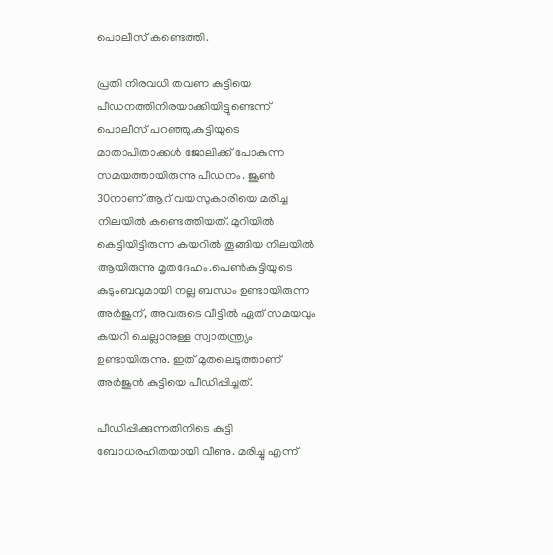പൊലീസ് കണ്ടെത്തി.

പ്രതി നിരവധി തവണ കുട്ടിയെ പീഡനത്തിനിരയാക്കിയിട്ടുണ്ടെന്ന് പൊലീസ് പറഞ്ഞു.കുട്ടിയുടെ മാതാപിതാക്കൾ ജോലിക്ക് പോകുന്ന സമയത്തായിരുന്നു പീഡനം. ജൂൺ 30നാണ് ആറ് വയസുകാരിയെ മരിച്ച നിലയിൽ കണ്ടെത്തിയത്. മുറിയിൽ കെട്ടിയിട്ടിരുന്ന കയറിൽ തൂങ്ങിയ നിലയിൽ ആയിരുന്നു മൃതദേഹം.പെൺകുട്ടിയുടെ കുടുംബവുമായി നല്ല ബന്ധം ഉണ്ടായിരുന്ന അർജുന്, അവരുടെ വീട്ടിൽ ഏത് സമയവും കയറി ചെല്ലാനുള്ള സ്വാതന്ത്ര്യം ഉണ്ടായിരുന്നു. ഇത്‌ മുതലെടുത്താണ് അർജുൻ കുട്ടിയെ പീഡിപ്പിച്ചത്.

പീഡിപ്പിക്കുന്നതിനിടെ കുട്ടി ബോധരഹിതയായി വീണു. മരിച്ചു എന്ന്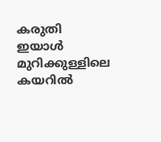കരുതി ഇയാൾ മുറിക്കുള്ളിലെ കയറിൽ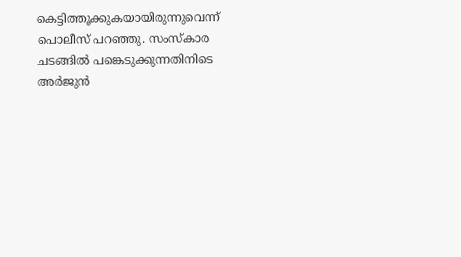കെട്ടിത്തൂക്കുകയായിരുന്നുവെന്ന് പൊലീസ് പറഞ്ഞു. സംസ്‌കാര ചടങ്ങിൽ പങ്കെടുക്കുന്നതിനിടെ അർജുൻ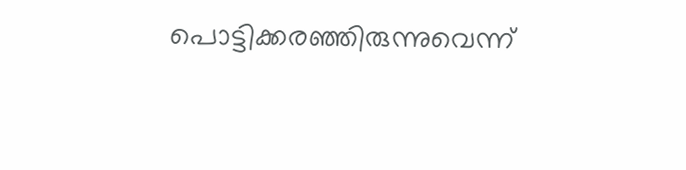പൊട്ടിക്കരഞ്ഞിരുന്നുവെന്ന്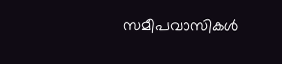സമീപവാസികൾ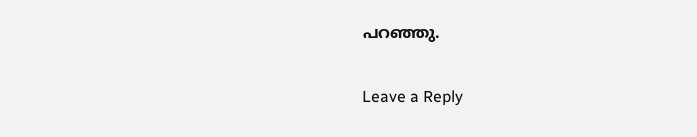പറഞ്ഞു.

Leave a Reply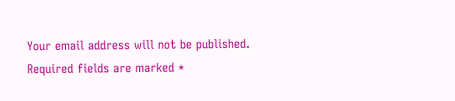Your email address will not be published. Required fields are marked *